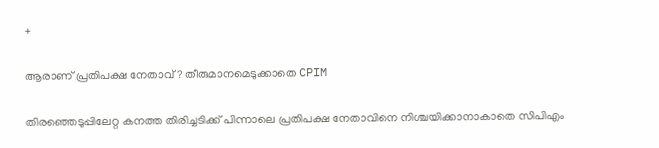+

ആരാണ് പ്രതിപക്ഷ നേതാവ് ? തീരുമാനമെടുക്കാതെ CPIM

തിരഞ്ഞെടുപ്പിലേറ്റ കനത്ത തിരിച്ചടിക്ക് പിന്നാലെ പ്രതിപക്ഷ നേതാവിനെ നിശ്ചയിക്കാനാകാതെ സിപിഎം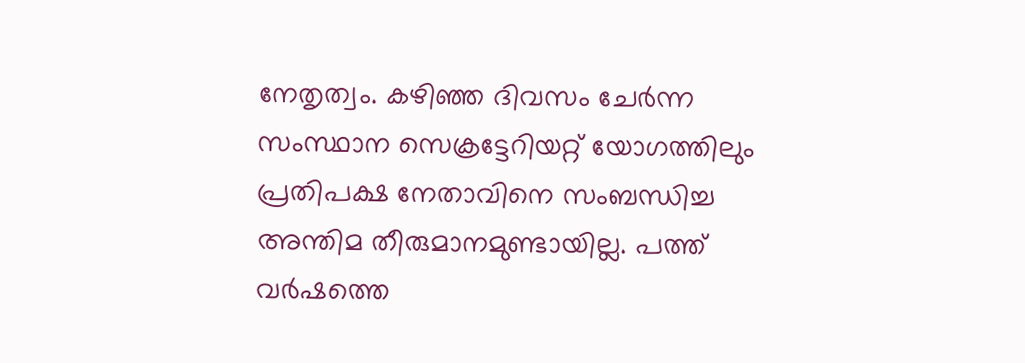നേതൃത്വം. കഴിഞ്ഞ ദിവസം ചേർന്ന സംസ്ഥാന സെക്രട്ടേറിയറ്റ് യോഗത്തിലും പ്രതിപക്ഷ നേതാവിനെ സംബന്ധിച്ച അന്തിമ തീരുമാനമുണ്ടായില്ല. പത്ത് വർഷത്തെ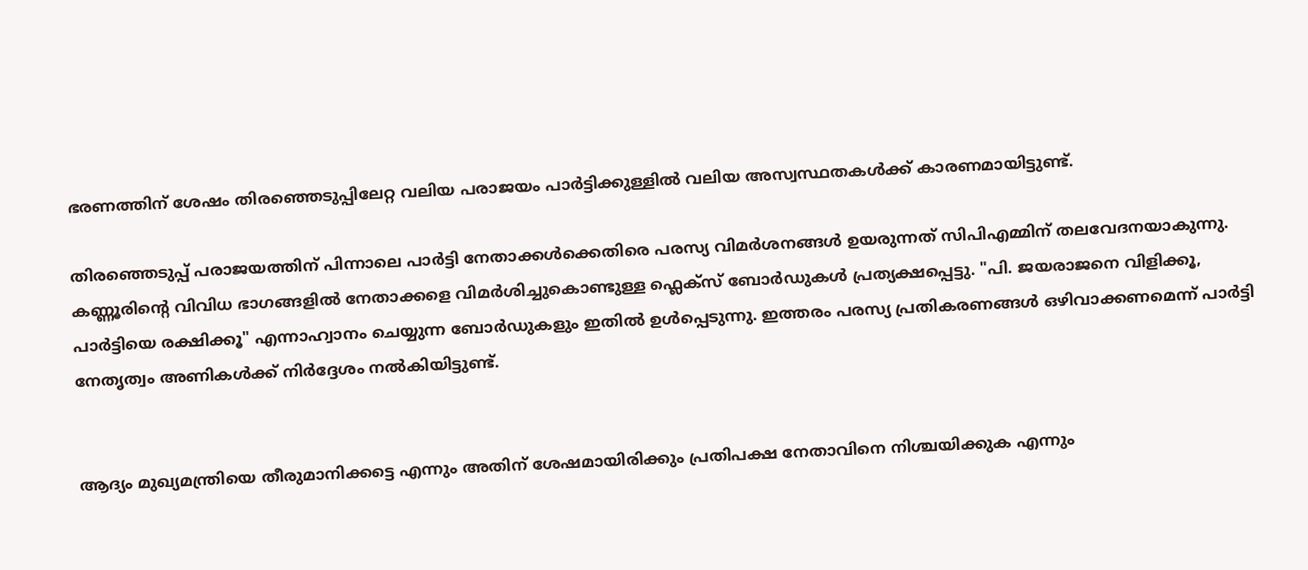ഭരണത്തിന് ശേഷം തിരഞ്ഞെടുപ്പിലേറ്റ വലിയ പരാജയം പാർട്ടിക്കുള്ളിൽ വലിയ അസ്വസ്ഥതകൾക്ക് കാരണമായിട്ടുണ്ട്.

തിരഞ്ഞെടുപ്പ് പരാജയത്തിന് പിന്നാലെ പാർട്ടി നേതാക്കൾക്കെതിരെ പരസ്യ വിമർശനങ്ങൾ ഉയരുന്നത് സിപിഎമ്മിന് തലവേദനയാകുന്നു. കണ്ണൂരിന്റെ വിവിധ ഭാഗങ്ങളിൽ നേതാക്കളെ വിമർശിച്ചുകൊണ്ടുള്ള ഫ്ലെക്സ് ബോർഡുകൾ പ്രത്യക്ഷപ്പെട്ടു. "പി. ജയരാജനെ വിളിക്കൂ, പാർട്ടിയെ രക്ഷിക്കൂ" എന്നാഹ്വാനം ചെയ്യുന്ന ബോർഡുകളും ഇതിൽ ഉൾപ്പെടുന്നു. ഇത്തരം പരസ്യ പ്രതികരണങ്ങൾ ഒഴിവാക്കണമെന്ന് പാർട്ടി നേതൃത്വം അണികൾക്ക് നിർദ്ദേശം നൽകിയിട്ടുണ്ട്.


ആദ്യം മുഖ്യമന്ത്രിയെ തീരുമാനിക്കട്ടെ എന്നും അതിന് ശേഷമായിരിക്കും പ്രതിപക്ഷ നേതാവിനെ നിശ്ചയിക്കുക എന്നും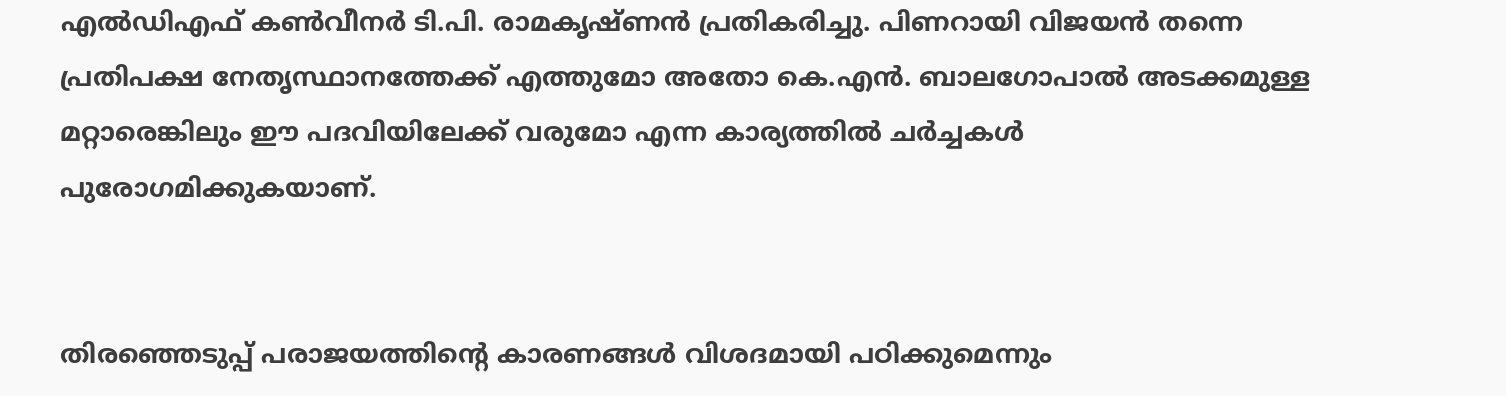എൽഡിഎഫ് കൺവീനർ ടി.പി. രാമകൃഷ്ണൻ പ്രതികരിച്ചു. പിണറായി വിജയൻ തന്നെ പ്രതിപക്ഷ നേതൃസ്ഥാനത്തേക്ക് എത്തുമോ അതോ കെ.എൻ. ബാലഗോപാൽ അടക്കമുള്ള മറ്റാരെങ്കിലും ഈ പദവിയിലേക്ക് വരുമോ എന്ന കാര്യത്തിൽ ചർച്ചകൾ പുരോഗമിക്കുകയാണ്.


തിരഞ്ഞെടുപ്പ് പരാജയത്തിന്റെ കാരണങ്ങൾ വിശദമായി പഠിക്കുമെന്നും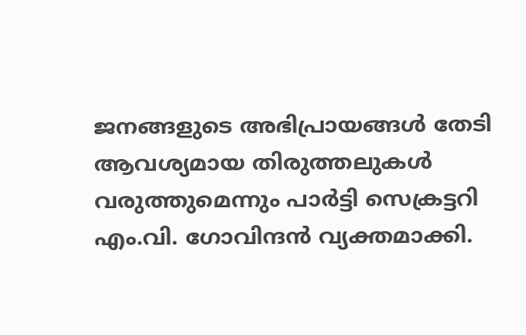ജനങ്ങളുടെ അഭിപ്രായങ്ങൾ തേടി ആവശ്യമായ തിരുത്തലുകൾ വരുത്തുമെന്നും പാർട്ടി സെക്രട്ടറി എം.വി. ഗോവിന്ദൻ വ്യക്തമാക്കി.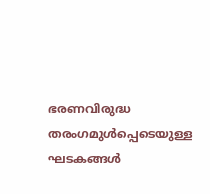ഭരണവിരുദ്ധ തരംഗമുൾപ്പെടെയുള്ള ഘടകങ്ങൾ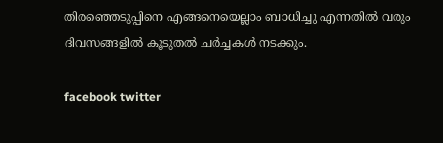തിരഞ്ഞെടുപ്പിനെ എങ്ങനെയെല്ലാം ബാധിച്ചു എന്നതിൽ വരും ദിവസങ്ങളിൽ കൂടുതൽ ചർച്ചകൾ നടക്കും.

facebook twitter